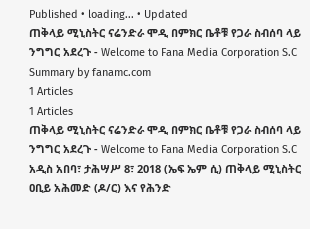Published • loading... • Updated
ጠቅላይ ሚኒስትር ናሬንድራ ሞዲ በምክር ቤቶቹ የጋራ ስብሰባ ላይ ንግግር አደረጉ - Welcome to Fana Media Corporation S.C
Summary by fanamc.com
1 Articles
1 Articles
ጠቅላይ ሚኒስትር ናሬንድራ ሞዲ በምክር ቤቶቹ የጋራ ስብሰባ ላይ ንግግር አደረጉ - Welcome to Fana Media Corporation S.C
አዲስ አበባ፣ ታሕሣሥ 8፣ 2018 (ኤፍ ኤም ሲ) ጠቅላይ ሚኒስትር ዐቢይ አሕመድ (ዶ/ር) እና የሕንድ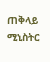ጠቅላይ ሚኒስትር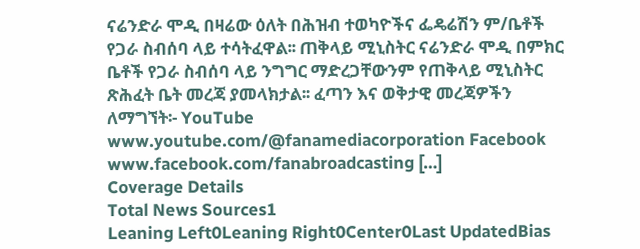ናሬንድራ ሞዲ በዛሬው ዕለት በሕዝብ ተወካዮችና ፌዴሬሽን ም/ቤቶች የጋራ ስብሰባ ላይ ተሳትፈዋል፡፡ ጠቅላይ ሚኒስትር ናሬንድራ ሞዲ በምክር ቤቶች የጋራ ስብሰባ ላይ ንግግር ማድረጋቸውንም የጠቅላይ ሚኒስትር ጽሕፈት ቤት መረጃ ያመላክታል፡፡ ፈጣን እና ወቅታዊ መረጃዎችን ለማግኘት፡- YouTube www.youtube.com/@fanamediacorporation Facebook www.facebook.com/fanabroadcasting […]
Coverage Details
Total News Sources1
Leaning Left0Leaning Right0Center0Last UpdatedBias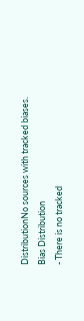DistributionNo sources with tracked biases.
Bias Distribution
- There is no tracked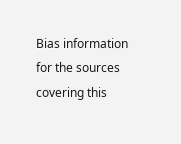Bias information for the sources covering this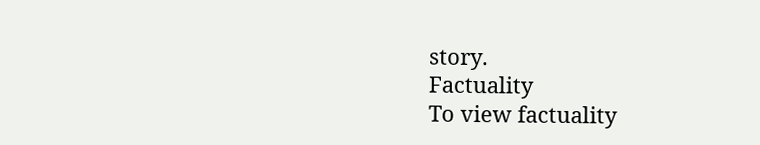story.
Factuality
To view factuality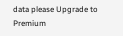data please Upgrade to Premium